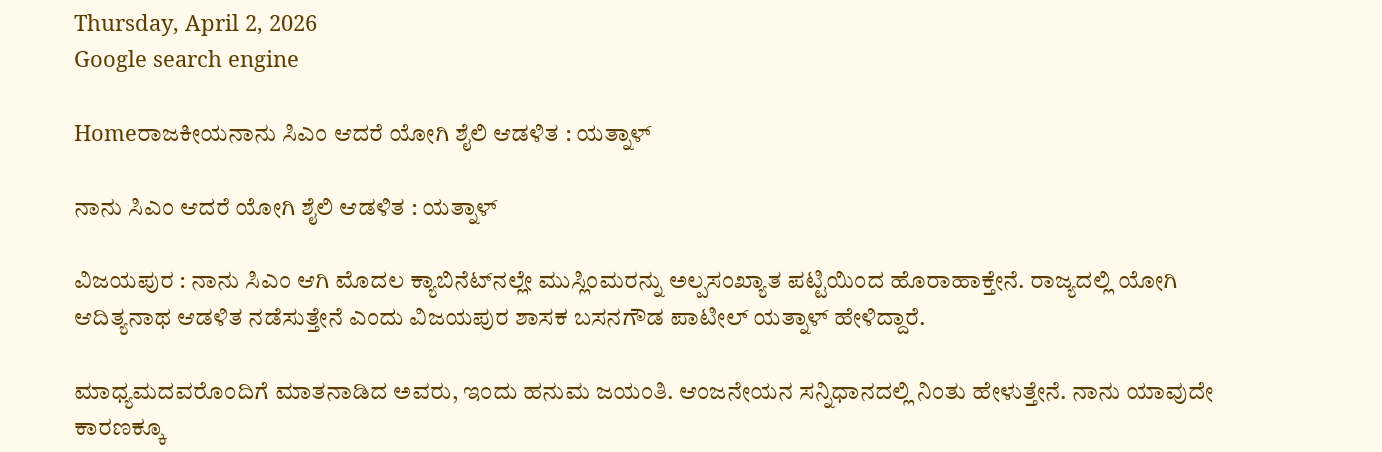Thursday, April 2, 2026
Google search engine

Homeರಾಜಕೀಯನಾನು ಸಿಎಂ ಆದರೆ ಯೋಗಿ ಶೈಲಿ ಆಡಳಿತ : ಯತ್ನಾಳ್

ನಾನು ಸಿಎಂ ಆದರೆ ಯೋಗಿ ಶೈಲಿ ಆಡಳಿತ : ಯತ್ನಾಳ್

ವಿಜಯಪುರ : ನಾನು ಸಿಎಂ ಆಗಿ ಮೊದಲ ಕ್ಯಾಬಿನೆಟ್‌ನಲ್ಲೇ ಮುಸ್ಲಿಂಮರನ್ನು ಅಲ್ಪಸಂಖ್ಯಾತ ಪಟ್ಟಿಯಿಂದ ಹೊರಾಹಾಕ್ತೇನೆ. ರಾಜ್ಯದಲ್ಲಿ ಯೋಗಿ ಆದಿತ್ಯನಾಥ ಆಡಳಿತ ನಡೆಸುತ್ತೇನೆ ಎಂದು ವಿಜಯಪುರ ಶಾಸಕ ಬಸನಗೌಡ ಪಾಟೀಲ್ ಯತ್ನಾಳ್ ಹೇಳಿದ್ದಾರೆ.

ಮಾಧ್ಯಮದವರೊಂದಿಗೆ ಮಾತನಾಡಿದ ಅವರು, ಇಂದು ಹನುಮ ಜಯಂತಿ. ಆಂಜನೇಯನ ಸನ್ನಿಧಾನದಲ್ಲಿ ನಿಂತು ಹೇಳುತ್ತೇನೆ. ನಾನು ಯಾವುದೇ ಕಾರಣಕ್ಕೂ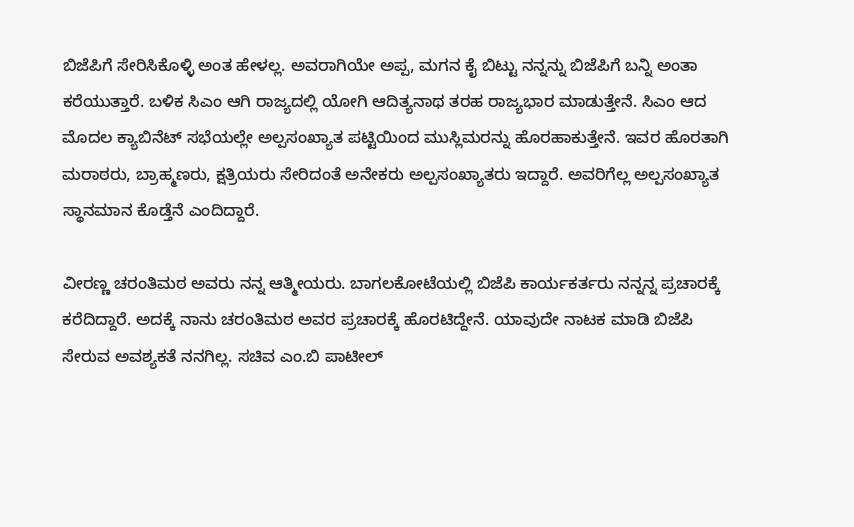ಬಿಜೆಪಿಗೆ ಸೇರಿಸಿಕೊಳ್ಳಿ ಅಂತ ಹೇಳಲ್ಲ. ಅವರಾಗಿಯೇ ಅಪ್ಪ, ಮಗನ ಕೈ ಬಿಟ್ಟು ನನ್ನನ್ನು ಬಿಜೆಪಿಗೆ ಬನ್ನಿ ಅಂತಾ ಕರೆಯುತ್ತಾರೆ. ಬಳಿಕ ಸಿಎಂ ಆಗಿ ರಾಜ್ಯದಲ್ಲಿ ಯೋಗಿ ಆದಿತ್ಯನಾಥ ತರಹ ರಾಜ್ಯಭಾರ ಮಾಡುತ್ತೇನೆ. ಸಿಎಂ ಆದ ಮೊದಲ ಕ್ಯಾಬಿನೆಟ್ ಸಭೆಯಲ್ಲೇ ಅಲ್ಪಸಂಖ್ಯಾತ ಪಟ್ಟಿಯಿಂದ ಮುಸ್ಲಿಮರನ್ನು ಹೊರಹಾಕುತ್ತೇನೆ. ಇವರ ಹೊರತಾಗಿ ಮರಾಠರು, ಬ್ರಾಹ್ಮಣರು, ಕ್ಷತ್ರಿಯರು ಸೇರಿದಂತೆ ಅನೇಕರು ಅಲ್ಪಸಂಖ್ಯಾತರು ಇದ್ದಾರೆ. ಅವರಿಗೆಲ್ಲ ಅಲ್ಪಸಂಖ್ಯಾತ ಸ್ಥಾನಮಾನ ಕೊಡ್ತೆನೆ ಎಂದಿದ್ದಾರೆ.

ವೀರಣ್ಣ ಚರಂತಿಮಠ ಅವರು ನನ್ನ ಆತ್ಮೀಯರು. ಬಾಗಲಕೋಟೆಯಲ್ಲಿ ಬಿಜೆಪಿ ಕಾರ್ಯಕರ್ತರು ನನ್ನನ್ನ ಪ್ರಚಾರಕ್ಕೆ ಕರೆದಿದ್ದಾರೆ. ಅದಕ್ಕೆ ನಾನು ಚರಂತಿಮಠ ಅವರ ಪ್ರಚಾರಕ್ಕೆ ಹೊರಟಿದ್ದೇನೆ. ಯಾವುದೇ ನಾಟಕ ಮಾಡಿ ಬಿಜೆಪಿ ಸೇರುವ ಅವಶ್ಯಕತೆ ನನಗಿಲ್ಲ. ಸಚಿವ ಎಂ.ಬಿ ಪಾಟೀಲ್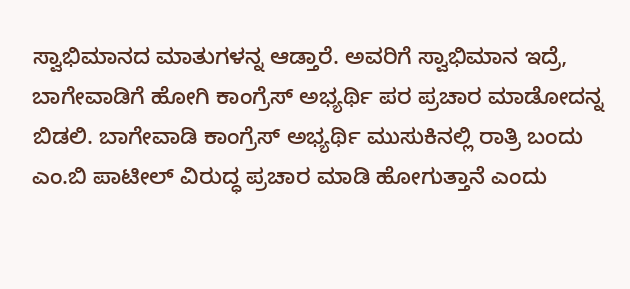ಸ್ವಾಭಿಮಾನದ ಮಾತುಗಳನ್ನ ಆಡ್ತಾರೆ. ಅವರಿಗೆ ಸ್ವಾಭಿಮಾನ ಇದ್ರೆ, ಬಾಗೇವಾಡಿಗೆ ಹೋಗಿ ಕಾಂಗ್ರೆಸ್ ಅಭ್ಯರ್ಥಿ ಪರ ಪ್ರಚಾರ ಮಾಡೋದನ್ನ ಬಿಡಲಿ. ಬಾಗೇವಾಡಿ ಕಾಂಗ್ರೆಸ್ ಅಭ್ಯರ್ಥಿ ಮುಸುಕಿನಲ್ಲಿ ರಾತ್ರಿ ಬಂದು ಎಂ.ಬಿ ಪಾಟೀಲ್ ವಿರುದ್ಧ ಪ್ರಚಾರ ಮಾಡಿ ಹೋಗುತ್ತಾನೆ ಎಂದು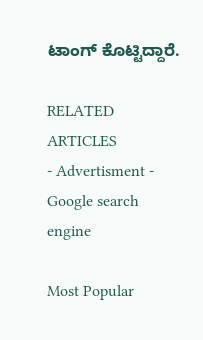ಟಾಂಗ್ ಕೊಟ್ಟಿದ್ದಾರೆ.

RELATED ARTICLES
- Advertisment -
Google search engine

Most Popular